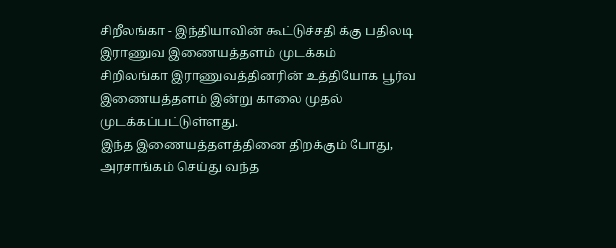சிறீலங்கா - இந்தியாவின் கூட்டுச்சதி க்கு பதிலடி இராணுவ இணையத்தளம் முடக்கம்
சிறிலங்கா இராணுவத்தினரின் உத்தியோக பூர்வ இணையத்தளம் இன்று காலை முதல் முடக்கப்பட்டுள்ளது.
இந்த இணையத்தளத்தினை திறக்கும் போது, அரசாங்கம் செய்து வந்த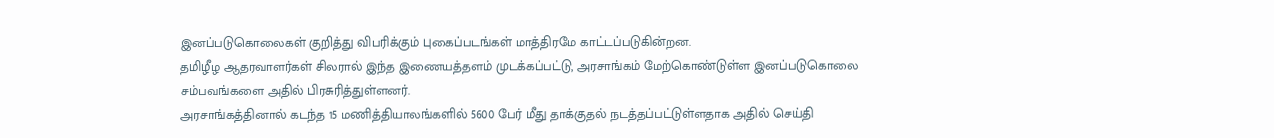இனப்படுகொலைகள் குறித்து விபரிக்கும் புகைப்படங்கள் மாத்திரமே காட்டப்படுகின்றன.
தமிழீழ ஆதரவாளர்கள் சிலரால் இந்த இணையத்தளம் முடக்கப்பட்டு, அரசாங்கம் மேற்கொண்டுள்ள இனப்படுகொலை சம்பவங்களை அதில் பிரசுரித்துள்ளனர்.
அரசாங்கத்தினால் கடந்த 15 மணித்தியாலங்களில் 5600 பேர் மீது தாக்குதல் நடத்தப்பட்டுள்ளதாக அதில் செய்தி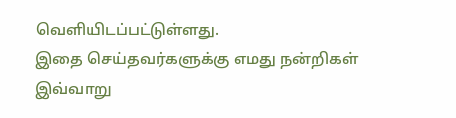வெளியிடப்பட்டுள்ளது.
இதை செய்தவர்களுக்கு எமது நன்றிகள்
இவ்வாறு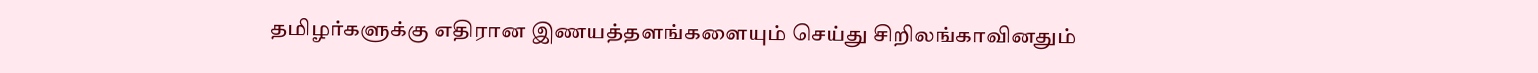தமிழர்களுக்கு எதிரான இணயத்தளங்களையும் செய்து சிறிலங்காவினதும்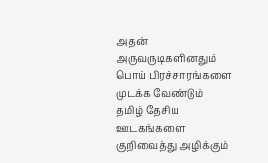அதன் அருவருடிகளினதும் பொய் பிரச்சாரங்களை முடக்க வேண்டும்
தமிழ் தேசிய ஊடகங்களை குறிவைத்து அழிக்கும்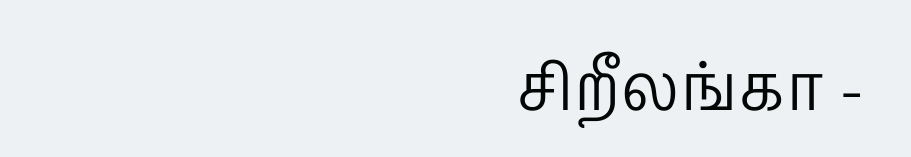சிறீலங்கா -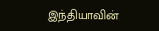இந்தியாவின்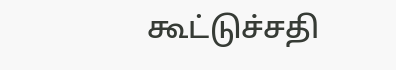கூட்டுச்சதி